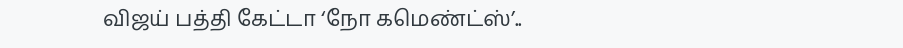விஜய் பத்தி கேட்டா ‘நோ கமெண்ட்ஸ்’..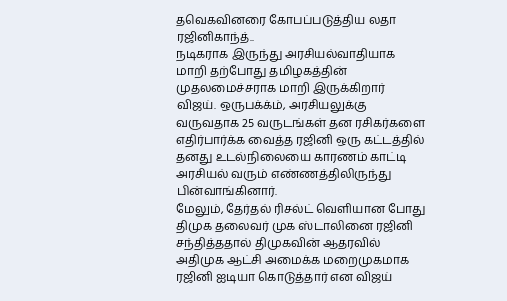தவெகவினரை கோபப்படுத்திய லதா ரஜினிகாந்த்..
நடிகராக இருந்து அரசியல்வாதியாக மாறி தற்போது தமிழகத்தின் முதலமைச்சராக மாறி இருக்கிறார் விஜய். ஒருபக்க்ம், அரசியலுக்கு வருவதாக 25 வருடங்கள் தன ரசிகர்களை எதிர்பார்க்க வைத்த ரஜினி ஒரு கட்டத்தில் தனது உடல்நிலையை காரணம் காட்டி அரசியல் வரும் எண்ணத்திலிருந்து பின்வாங்கினார்.
மேலும், தேர்தல் ரிசல்ட் வெளியான போது திமுக தலைவர் முக ஸ்டாலினை ரஜினி சந்தித்ததால் திமுகவின் ஆதரவில் அதிமுக ஆட்சி அமைக்க மறைமுகமாக ரஜினி ஐடியா கொடுத்தார் என விஜய்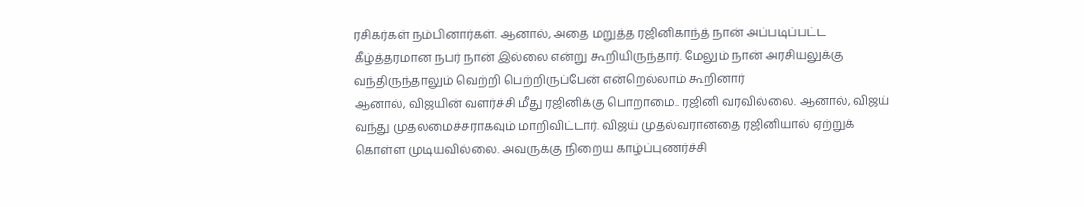ரசிகர்கள் நம்பினார்கள். ஆனால், அதை மறுத்த ரஜினிகாந்த் நான் அப்படிப்பட்ட கீழ்த்தரமான நபர் நான் இல்லை என்று கூறியிருந்தார். மேலும் நான் அரசியலுக்கு வந்திருந்தாலும் வெற்றி பெற்றிருப்பேன் என்றெல்லாம் கூறினார்
ஆனால், விஜயின் வளர்ச்சி மீது ரஜினிக்கு பொறாமை.. ரஜினி வரவில்லை. ஆனால், விஜய் வந்து முதலமைச்சராகவும் மாறிவிட்டார். விஜய் முதல்வரானதை ரஜினியால் ஏற்றுக் கொள்ள முடியவில்லை. அவருக்கு நிறைய காழ்ப்புணர்ச்சி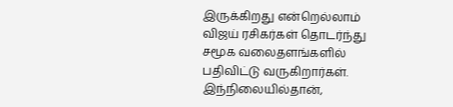இருக்கிறது என்றெல்லாம் விஜய் ரசிகர்கள் தொடர்ந்து சமூக வலைதளங்களில் பதிவிட்டு வருகிறார்கள்.
இந்நிலையில்தான்,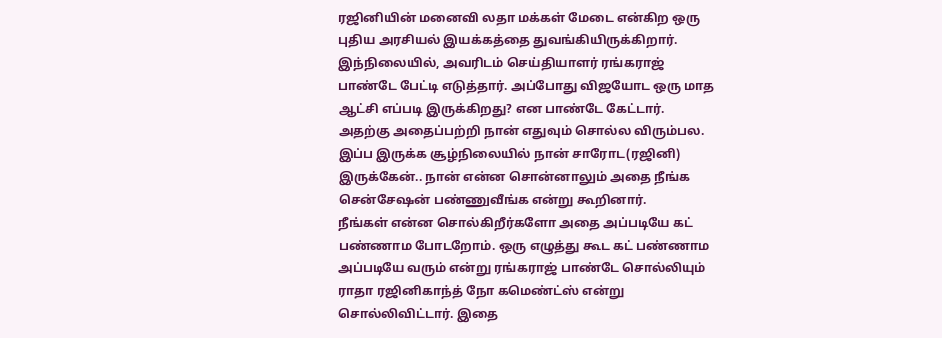ரஜினியின் மனைவி லதா மக்கள் மேடை என்கிற ஒரு புதிய அரசியல் இயக்கத்தை துவங்கியிருக்கிறார். இந்நிலையில், அவரிடம் செய்தியாளர் ரங்கராஜ் பாண்டே பேட்டி எடுத்தார். அப்போது விஜயோட ஒரு மாத ஆட்சி எப்படி இருக்கிறது? என பாண்டே கேட்டார். அதற்கு அதைப்பற்றி நான் எதுவும் சொல்ல விரும்பல. இப்ப இருக்க சூழ்நிலையில் நான் சாரோட(ரஜினி) இருக்கேன்.. நான் என்ன சொன்னாலும் அதை நீங்க சென்சேஷன் பண்ணுவீங்க என்று கூறினார்.
நீங்கள் என்ன சொல்கிறீர்களோ அதை அப்படியே கட் பண்ணாம போடறோம். ஒரு எழுத்து கூட கட் பண்ணாம அப்படியே வரும் என்று ரங்கராஜ் பாண்டே சொல்லியும் ராதா ரஜினிகாந்த் நோ கமெண்ட்ஸ் என்று சொல்லிவிட்டார். இதை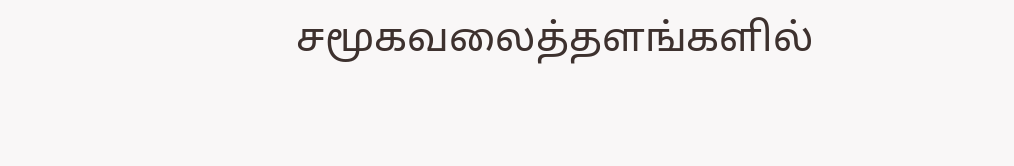சமூகவலைத்தளங்களில்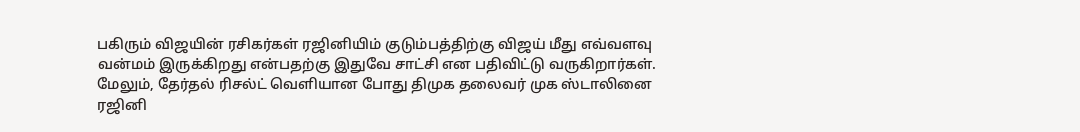பகிரும் விஜயின் ரசிகர்கள் ரஜினியிம் குடும்பத்திற்கு விஜய் மீது எவ்வளவு வன்மம் இருக்கிறது என்பதற்கு இதுவே சாட்சி என பதிவிட்டு வருகிறார்கள்.
மேலும், தேர்தல் ரிசல்ட் வெளியான போது திமுக தலைவர் முக ஸ்டாலினை ரஜினி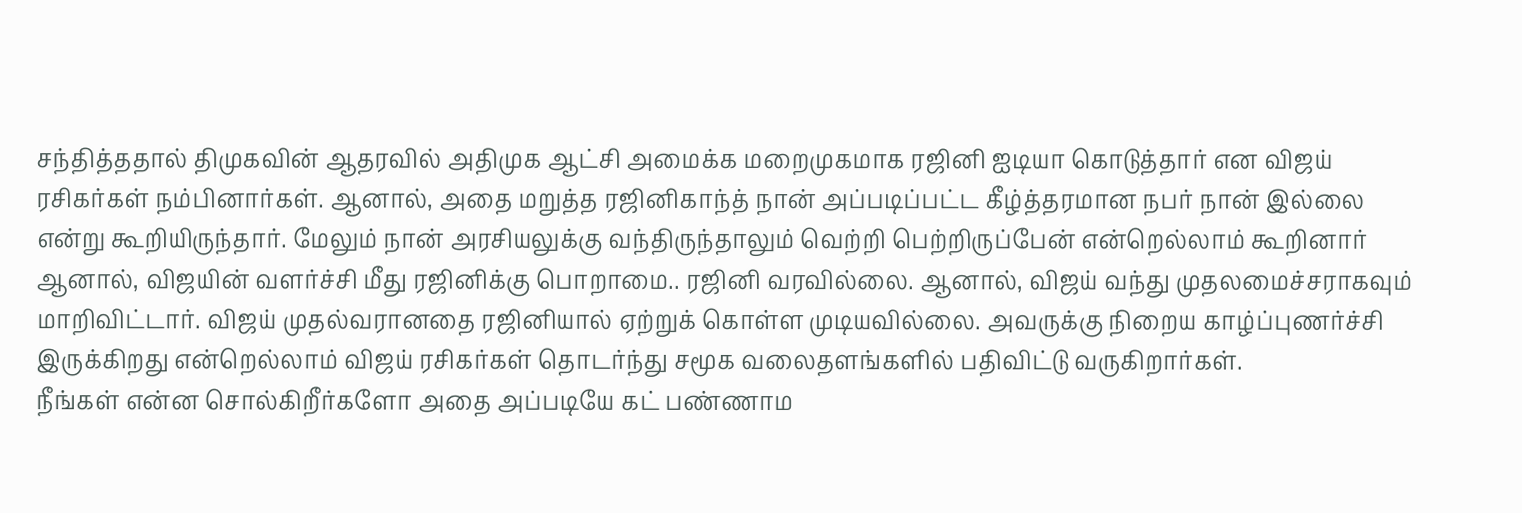சந்தித்ததால் திமுகவின் ஆதரவில் அதிமுக ஆட்சி அமைக்க மறைமுகமாக ரஜினி ஐடியா கொடுத்தார் என விஜய் ரசிகர்கள் நம்பினார்கள். ஆனால், அதை மறுத்த ரஜினிகாந்த் நான் அப்படிப்பட்ட கீழ்த்தரமான நபர் நான் இல்லை என்று கூறியிருந்தார். மேலும் நான் அரசியலுக்கு வந்திருந்தாலும் வெற்றி பெற்றிருப்பேன் என்றெல்லாம் கூறினார்
ஆனால், விஜயின் வளர்ச்சி மீது ரஜினிக்கு பொறாமை.. ரஜினி வரவில்லை. ஆனால், விஜய் வந்து முதலமைச்சராகவும் மாறிவிட்டார். விஜய் முதல்வரானதை ரஜினியால் ஏற்றுக் கொள்ள முடியவில்லை. அவருக்கு நிறைய காழ்ப்புணர்ச்சி இருக்கிறது என்றெல்லாம் விஜய் ரசிகர்கள் தொடர்ந்து சமூக வலைதளங்களில் பதிவிட்டு வருகிறார்கள்.
நீங்கள் என்ன சொல்கிறீர்களோ அதை அப்படியே கட் பண்ணாம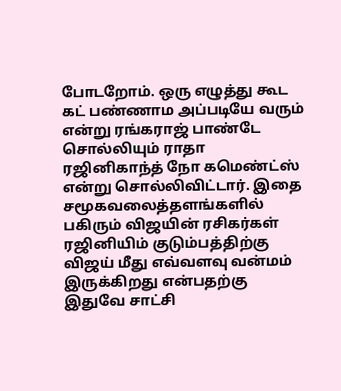போடறோம். ஒரு எழுத்து கூட கட் பண்ணாம அப்படியே வரும் என்று ரங்கராஜ் பாண்டே சொல்லியும் ராதா ரஜினிகாந்த் நோ கமெண்ட்ஸ் என்று சொல்லிவிட்டார். இதை சமூகவலைத்தளங்களில் பகிரும் விஜயின் ரசிகர்கள் ரஜினியிம் குடும்பத்திற்கு விஜய் மீது எவ்வளவு வன்மம் இருக்கிறது என்பதற்கு இதுவே சாட்சி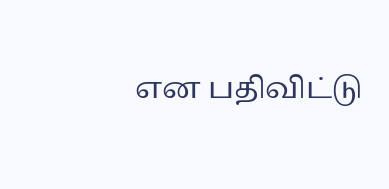என பதிவிட்டு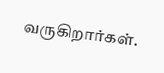வருகிறார்கள்.